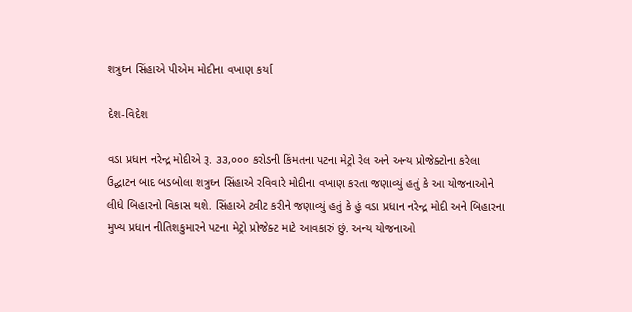શત્રુઘ્ન સિંહાએ પીએમ મોદીના વખાણ કર્યા

દેશ-વિદેશ

વડા પ્રધાન નરેન્દ્ર મોદીએ રૂ. ૩૩,૦૦૦ કરોડની કિંમતના પટના મેટ્રો રેલ અને અન્ય પ્રોજેક્ટોના કરેલા ઉદ્ઘાટન બાદ બડબોલા શત્રુઘ્ન સિંહાએ રવિવારે મોદીના વખાણ કરતા જણાવ્યું હતું કે આ યોજનાઓને લીધે બિહારનો વિકાસ થશે. સિંહાએ ટ્વીટ કરીને જણાવ્યું હતું કે હું વડા પ્રધાન નરેન્દ્ર મોદી અને બિહારના મુખ્ય પ્રધાન નીતિશકુમારને પટના મેટ્રો પ્રોજેક્ટ માટે આવકારું છું. અન્ય યોજનાઓ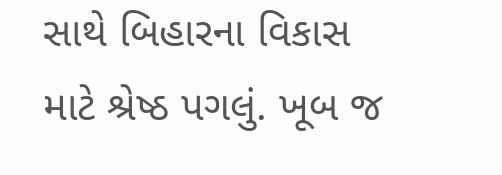સાથે બિહારના વિકાસ માટે શ્રેષ્ઠ પગલું. ખૂબ જ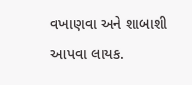વખાણવા અને શાબાશી આપવા લાયક.